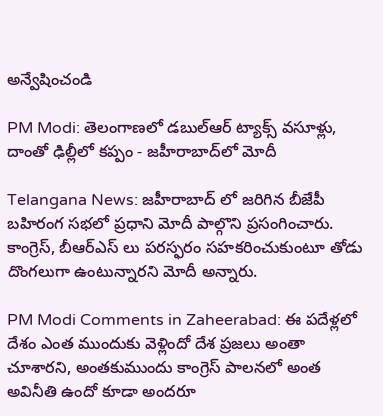అన్వేషించండి

PM Modi: తెలంగాణలో డబుల్‌ఆర్ ట్యాక్స్ వసూళ్లు, దాంతో ఢిల్లీలో కప్పం - జహీరాబాద్‌లో మోదీ

Telangana News: జహీరాబాద్ లో జరిగిన బీజేపీ బహిరంగ సభలో ప్రధాని మోదీ పాల్గొని ప్రసంగించారు. కాంగ్రెస్, బీఆర్ఎస్ లు పరస్ఫరం సహకరించుకుంటూ తోడు దొంగలుగా ఉంటున్నారని మోదీ అన్నారు.

PM Modi Comments in Zaheerabad: ఈ పదేళ్లలో దేశం ఎంత ముందుకు వెళ్లిందో దేశ ప్రజలు అంతా చూశారని, అంతకుముందు కాంగ్రెస్ పాలనలో అంత అవినీతి ఉందో కూడా అందరూ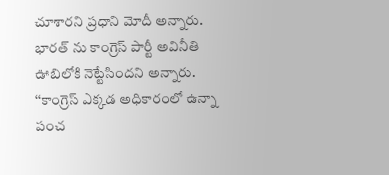చూశారని ప్రధాని మోదీ అన్నారు. భారత్ ను కాంగ్రెస్ పార్టీ అవినీతి ఊబిలోకి నెట్టేసిందని అన్నారు. ‘‘కాంగ్రెస్ ఎక్కడ అధికారంలో ఉన్నా పంచ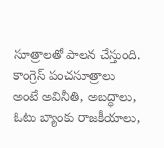సూత్రాలతో పాలన చేస్తుంది. కాంగ్రెస్ పంచసూత్రాలు అంటే అవినీతి, అబద్ధాలు, ఓటు బ్యాంకు రాజకీయాలు,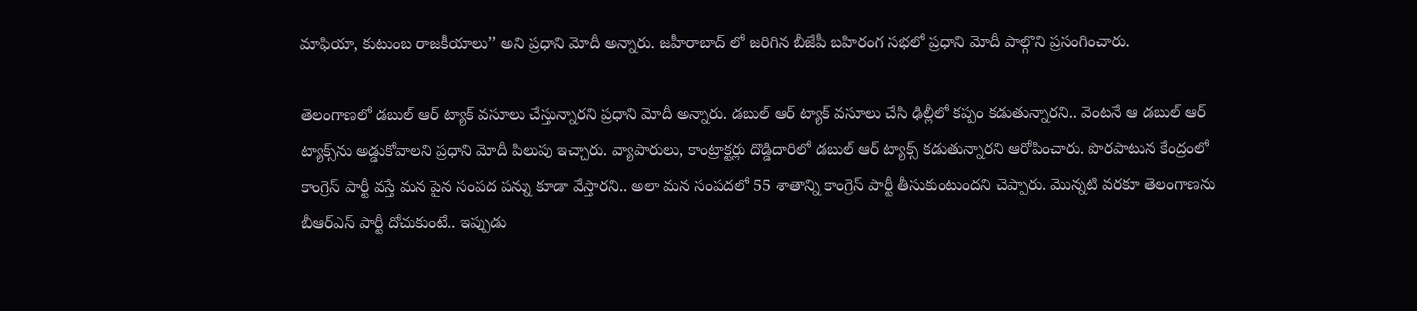మాఫియా, కుటుంబ రాజకీయాలు’’ అని ప్రధాని మోదీ అన్నారు. జహీరాబాద్ లో జరిగిన బీజేపీ బహిరంగ సభలో ప్రధాని మోదీ పాల్గొని ప్రసంగించారు.

తెలంగాణలో డబుల్ ఆర్ ట్యాక్ వసూలు చేస్తున్నారని ప్రధాని మోదీ అన్నారు. డబుల్ ఆర్ ట్యాక్ వసూలు చేసి ఢిల్లీలో కప్పం కడుతున్నారని.. వెంటనే ఆ డబుల్ ఆర్ ట్యాక్స్‌ను అడ్డుకోవాలని ప్రధాని మోదీ పిలుపు ఇచ్చారు. వ్యాపారులు, కాంట్రాక్టర్లు దొడ్డిదారిలో డబుల్ ఆర్ ట్యాక్స్ కడుతున్నారని ఆరోపించారు. పొరపాటున కేంద్రంలో కాంగ్రెస్ పార్టీ వస్తే మన పైన సంపద పన్ను కూడా వేస్తారని.. అలా మన సంపదలో 55 శాతాన్ని కాంగ్రెస్ పార్టీ తీసుకుంటుందని చెప్పారు. మొన్నటి వరకూ తెలంగాణను బీఆర్ఎస్ పార్టీ దోచుకుంటే.. ఇప్పుడు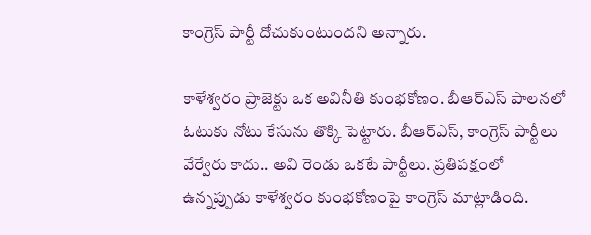కాంగ్రెస్ పార్టీ దోచుకుంటుందని అన్నారు.

కాళేశ్వరం ప్రాజెక్టు ఒక అవినీతి కుంభకోణం. బీఆర్ఎస్ పాలనలో ఓటుకు నోటు కేసును తొక్కి పెట్టారు. బీఆర్ఎస్, కాంగ్రెస్ పార్టీలు వేర్వేరు కాదు.. అవి రెండు ఒకటే పార్టీలు. ప్రతిపక్షంలో ఉన్నప్పుడు కాళేశ్వరం కుంభకోణంపై కాంగ్రెస్ మాట్లాడింది.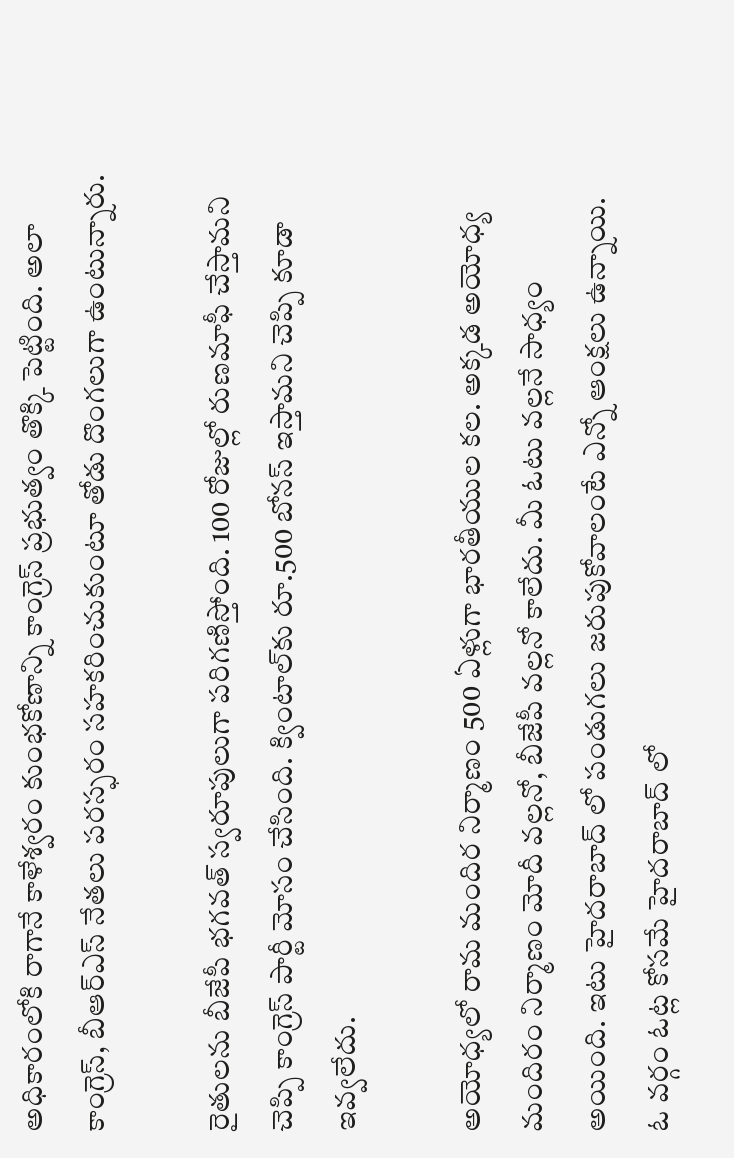అధికారంలోకి రాగానే కాళేశ్వరం కుంభకోణాన్ని కాంగ్రెస్ ప్రభుత్వం తొక్కి పెట్టింది. అలా కాంగ్రెస్, బీఆర్ఎస్ నేతలు పరస్ఫరం సహకరించుకుంటూ తోడు దొంగలుగా ఉంటున్నారు.

రైతులను బీజేపీ భగవత్ స్వరూపులుగా పరిగణిస్తోంది. 100 రోజుల్లో రుణమాఫీ చేస్తామని చెప్పి కాంగ్రెస్ పార్టీ మోసం చేసింది. క్వింటాల్‌కు రూ.500 బోనస్ ఇస్తామని చెప్పి కూడా ఇవ్వలేదు.

అయోధ్యలో రామ మందిర నిర్మాణం 500 ఏళ్లుగా భారతీయుల కల. అక్కడ అయోధ్య మందిరం నిర్మాణం మోదీ వల్లనో, బీజేపీ వల్లనో కాలేదు. మీ ఓటు వల్లనే సాధ్యం అయింది. ఇటు హైదరాబాద్ లో పండుగలు జరుపుకోవాలంటే ఎన్నో ఆంక్షలు ఉన్నాయి. ఓ వర్గం ఓట్ల కోసమే హైదరాబాద్ లో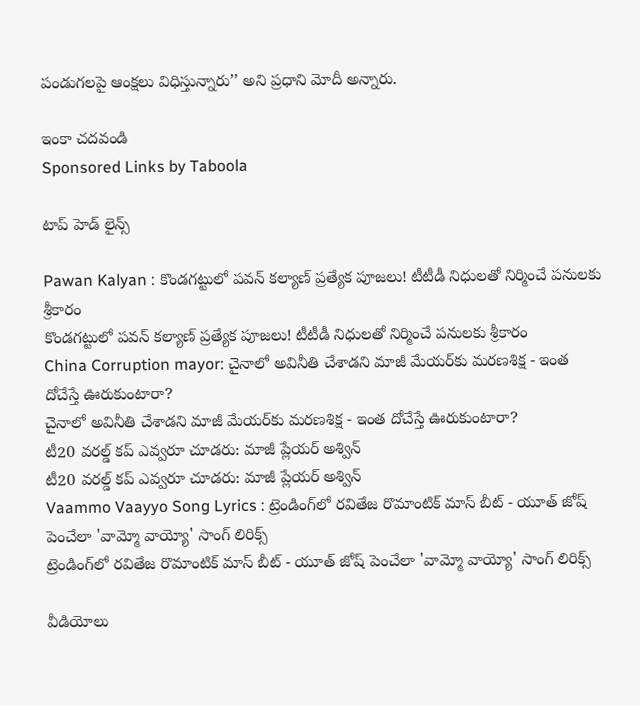పండుగలపై ఆంక్షలు విధిస్తున్నారు’’ అని ప్రధాని మోదీ అన్నారు.

ఇంకా చదవండి
Sponsored Links by Taboola

టాప్ హెడ్ లైన్స్

Pawan Kalyan : కొండగట్టులో పవన్ కల్యాణ్ ప్రత్యేక పూజలు! టీటీడీ నిధులతో నిర్మించే పనులకు శ్రీకారం
కొండగట్టులో పవన్ కల్యాణ్ ప్రత్యేక పూజలు! టీటీడీ నిధులతో నిర్మించే పనులకు శ్రీకారం
China Corruption mayor: చైనాలో అవినీతి చేశాడని మాజీ మేయర్‌కు మరణశిక్ష - ఇంత దోచేస్తే ఊరుకుంటారా?
చైనాలో అవినీతి చేశాడని మాజీ మేయర్‌కు మరణశిక్ష - ఇంత దోచేస్తే ఊరుకుంటారా?
టీ20 వరల్డ్ కప్ ఎవ్వరూ చూడరు: మాజీ ప్లేయర్ అశ్విన్
టీ20 వరల్డ్ కప్ ఎవ్వరూ చూడరు: మాజీ ప్లేయర్ అశ్విన్
Vaammo Vaayyo Song Lyrics : ట్రెండింగ్‌లో రవితేజ రొమాంటిక్ మాస్ బీట్ - యూత్ జోష్ పెంచేలా 'వామ్మో వాయ్యో' సాంగ్ లిరిక్స్
ట్రెండింగ్‌లో రవితేజ రొమాంటిక్ మాస్ బీట్ - యూత్ జోష్ పెంచేలా 'వామ్మో వాయ్యో' సాంగ్ లిరిక్స్

వీడియోలు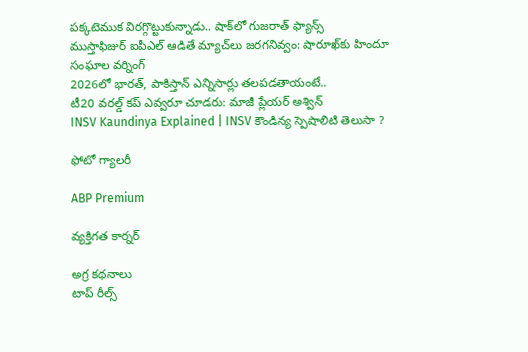పక్కటెముక విరగ్గొట్టుకున్నాడు.. షాక్‌లో గుజరాత్ ఫ్యాన్స్
ముస్తాఫిజుర్‌ ఐపీఎల్ ఆడితే మ్యాచ్‌లు జరగనివ్వం: షారూఖ్‌కు హిందూ సంఘాల వర్నింగ్
2026లో భారత్, పాకిస్తాన్ ఎన్నిసార్లు తలపడతాయంటే..
టీ20 వరల్డ్ కప్ ఎవ్వరూ చూడరు: మాజీ ప్లేయర్ అశ్విన్
INSV Kaundinya Explained | INSV కౌండిన్య స్పెషాలిటి తెలుసా ?

ఫోటో గ్యాలరీ

ABP Premium

వ్యక్తిగత కార్నర్

అగ్ర కథనాలు
టాప్ రీల్స్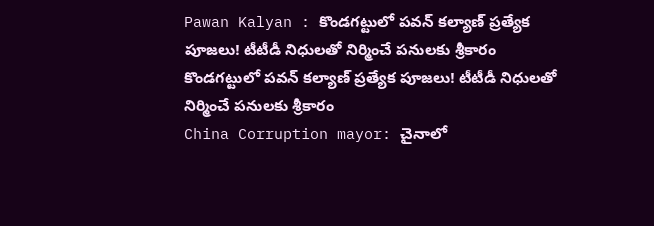Pawan Kalyan : కొండగట్టులో పవన్ కల్యాణ్ ప్రత్యేక పూజలు! టీటీడీ నిధులతో నిర్మించే పనులకు శ్రీకారం
కొండగట్టులో పవన్ కల్యాణ్ ప్రత్యేక పూజలు! టీటీడీ నిధులతో నిర్మించే పనులకు శ్రీకారం
China Corruption mayor: చైనాలో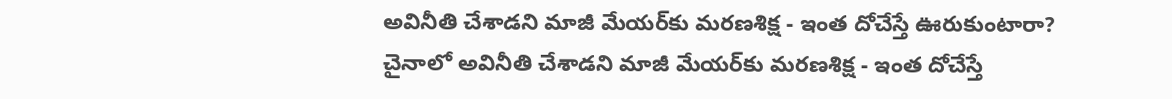అవినీతి చేశాడని మాజీ మేయర్‌కు మరణశిక్ష - ఇంత దోచేస్తే ఊరుకుంటారా?
చైనాలో అవినీతి చేశాడని మాజీ మేయర్‌కు మరణశిక్ష - ఇంత దోచేస్తే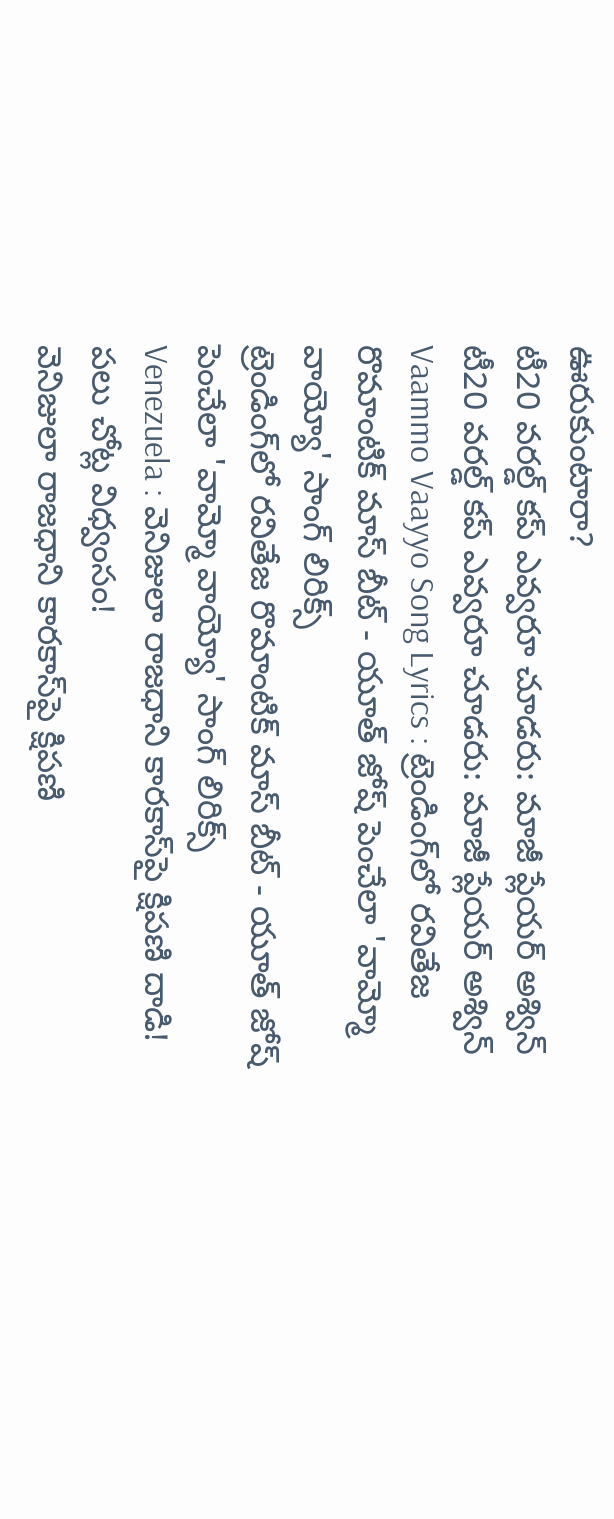ఊరుకుంటారా?
టీ20 వరల్డ్ కప్ ఎవ్వరూ చూడరు: మాజీ ప్లేయర్ అశ్విన్
టీ20 వరల్డ్ కప్ ఎవ్వరూ చూడరు: మాజీ ప్లేయర్ అశ్విన్
Vaammo Vaayyo Song Lyrics : ట్రెండింగ్‌లో రవితేజ రొమాంటిక్ మాస్ బీట్ - యూత్ జోష్ పెంచేలా 'వామ్మో వాయ్యో' సాంగ్ లిరిక్స్
ట్రెండింగ్‌లో రవితేజ రొమాంటిక్ మాస్ బీట్ - యూత్ జోష్ పెంచేలా 'వామ్మో వాయ్యో' సాంగ్ లిరిక్స్
Venezuela : వెనిజులా రాజధాని కారకాస్‌పై క్షిపణి దాడి! పలు చోట్ల విధ్వంసం!
వెనిజులా రాజధాని కారకాస్‌పై క్షిపణి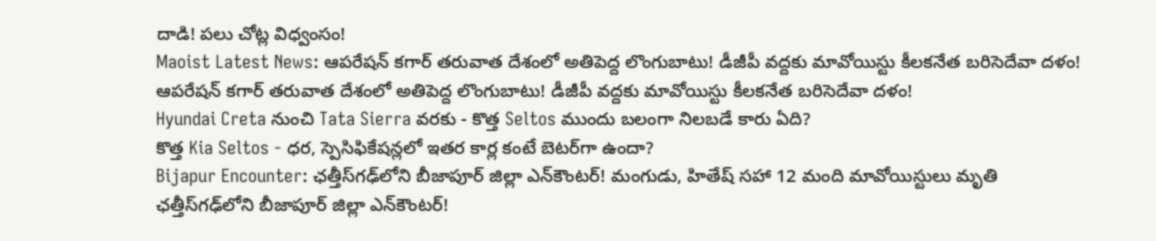దాడి! పలు చోట్ల విధ్వంసం!
Maoist Latest News: ఆపరేషన్ కగార్ తరువాత దేశంలో అతిపెద్ద లొంగుబాటు! డీజీపీ వద్దకు మావోయిస్టు కీలకనేత బరిసెదేవా దళం!
ఆపరేషన్ కగార్ తరువాత దేశంలో అతిపెద్ద లొంగుబాటు! డీజీపీ వద్దకు మావోయిస్టు కీలకనేత బరిసెదేవా దళం!
Hyundai Creta నుంచి Tata Sierra వరకు - కొత్త Seltos ముందు బలంగా నిలబడే కారు ఏది?
కొత్త Kia Seltos - ధర, స్పెసిఫికేషన్లలో ఇతర కార్ల కంటే బెటర్‌గా ఉందా?
Bijapur Encounter: ఛత్తీస్‌గఢ్‌లోని బీజాపూర్ జిల్లా ఎన్‌కౌంటర్‌! మంగుడు, హితేష్‌ సహా 12 మంది మావోయిస్టులు మృతి
ఛత్తీస్‌గఢ్‌లోని బీజాపూర్ జిల్లా ఎన్‌కౌంటర్‌!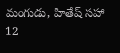మంగుడు, హితేష్‌ సహా 12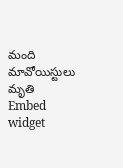మంది మావోయిస్టులు మృతి
Embed widget